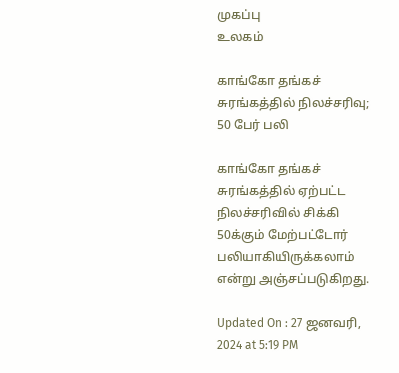முகப்பு
உலகம்

காங்கோ தங்கச் சுரங்கத்தில் நிலச்சரிவு; 50 பேர் பலி

காங்கோ தங்கச் சுரங்கத்தில் ஏற்பட்ட நிலச்சரிவில் சிக்கி 50க்கும் மேற்பட்டோர் பலியாகியிருக்கலாம் என்று அஞ்சப்படுகிறது.

Updated On : 27 ஜனவரி, 2024 at 5:19 PM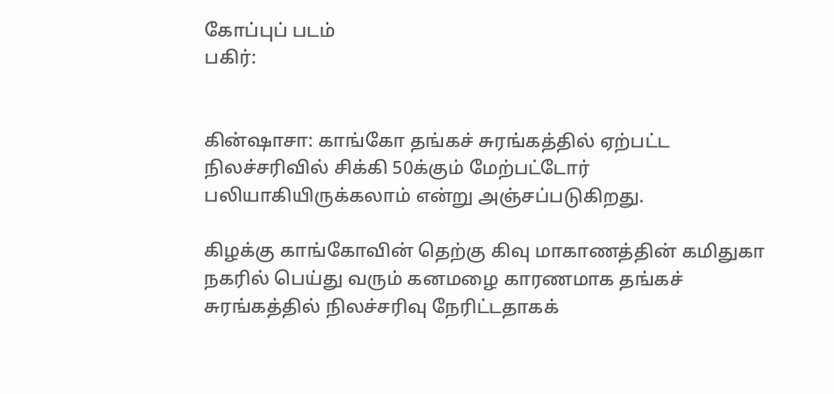கோப்புப் படம்
பகிர்:


கின்ஷாசா: காங்கோ தங்கச் சுரங்கத்தில் ஏற்பட்ட நிலச்சரிவில் சிக்கி 50க்கும் மேற்பட்டோர் பலியாகியிருக்கலாம் என்று அஞ்சப்படுகிறது.

கிழக்கு காங்கோவின் தெற்கு கிவு மாகாணத்தின் கமிதுகா நகரில் பெய்து வரும் கனமழை காரணமாக தங்கச் சுரங்கத்தில் நிலச்சரிவு நேரிட்டதாகக்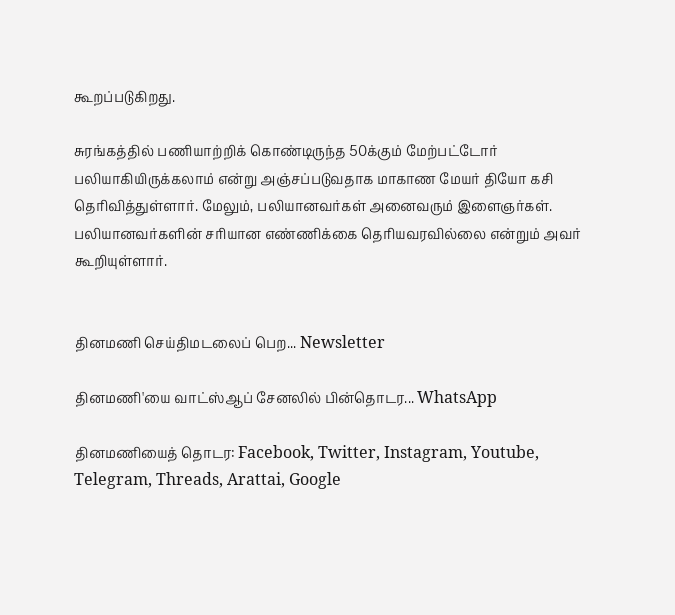கூறப்படுகிறது.

சுரங்கத்தில் பணியாற்றிக் கொண்டிருந்த 50க்கும் மேற்பட்டோர் பலியாகியிருக்கலாம் என்று அஞ்சப்படுவதாக மாகாண மேயர் தியோ கசி தெரிவித்துள்ளார். மேலும், பலியானவர்கள் அனைவரும் இளைஞர்கள். பலியானவர்களின் சரியான எண்ணிக்கை தெரியவரவில்லை என்றும் அவர் கூறியுள்ளார்.


தினமணி செய்திமடலைப் பெற... Newsletter

தினமணி'யை வாட்ஸ்ஆப் சேனலில் பின்தொடர... WhatsApp

தினமணியைத் தொடர: Facebook, Twitter, Instagram, Youtube, Telegram, Threads, Arattai, Google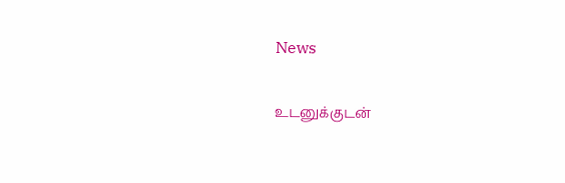News

உடனுக்குடன்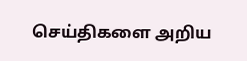செய்திகளை அறிய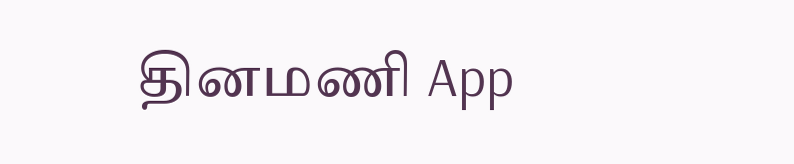தினமணி App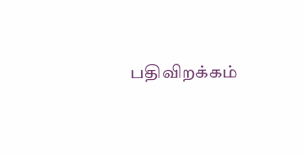பதிவிறக்கம்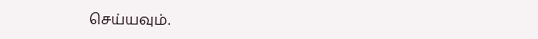செய்யவும்.